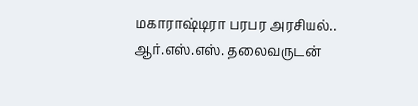மகாராஷ்டிரா பரபர அரசியல்.. ஆர்.எஸ்.எஸ். தலைவருடன்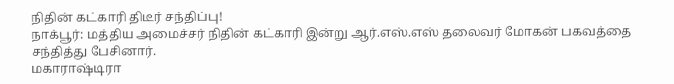நிதின் கட்காரி திடீர் சந்திப்பு!
நாக்பூர்: மத்திய அமைச்சர் நிதின் கட்காரி இன்று ஆர்.எஸ்.எஸ் தலைவர் மோகன் பகவத்தை சந்தித்து பேசினார்.
மகாராஷ்டிரா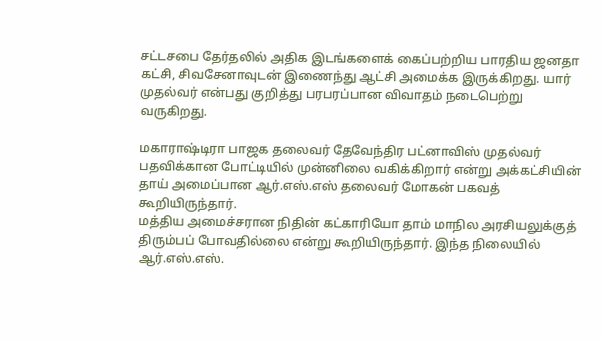சட்டசபை தேர்தலில் அதிக இடங்களைக் கைப்பற்றிய பாரதிய ஜனதா கட்சி, சிவசேனாவுடன் இணைந்து ஆட்சி அமைக்க இருக்கிறது. யார் முதல்வர் என்பது குறித்து பரபரப்பான விவாதம் நடைபெற்று வருகிறது.

மகாராஷ்டிரா பாஜக தலைவர் தேவேந்திர பட்னாவிஸ் முதல்வர் பதவிக்கான போட்டியில் முன்னிலை வகிக்கிறார் என்று அக்கட்சியின் தாய் அமைப்பான ஆர்.எஸ்.எஸ் தலைவர் மோகன் பகவத் கூறியிருந்தார்.
மத்திய அமைச்சரான நிதின் கட்காரியோ தாம் மாநில அரசியலுக்குத் திரும்பப் போவதில்லை என்று கூறியிருந்தார். இந்த நிலையில் ஆர்.எஸ்.எஸ்.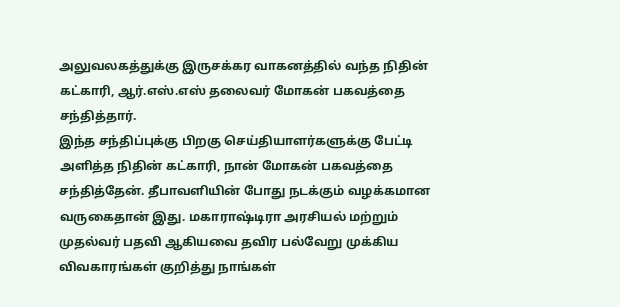அலுவலகத்துக்கு இருசக்கர வாகனத்தில் வந்த நிதின் கட்காரி, ஆர்.எஸ்.எஸ் தலைவர் மோகன் பகவத்தை சந்தித்தார்.
இந்த சந்திப்புக்கு பிறகு செய்தியாளர்களுக்கு பேட்டி அளித்த நிதின் கட்காரி, நான் மோகன் பகவத்தை சந்தித்தேன். தீபாவளியின் போது நடக்கும் வழக்கமான வருகைதான் இது. மகாராஷ்டிரா அரசியல் மற்றும் முதல்வர் பதவி ஆகியவை தவிர பல்வேறு முக்கிய விவகாரங்கள் குறித்து நாங்கள்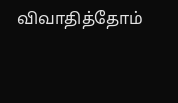விவாதித்தோம்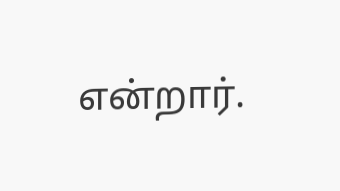என்றார்.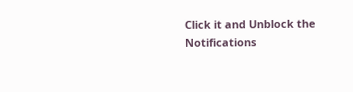Click it and Unblock the Notifications